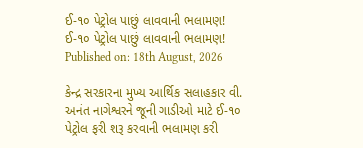ઈ-૧૦ પેટ્રોલ પાછું લાવવાની ભલામણ!
ઈ-૧૦ પેટ્રોલ પાછું લાવવાની ભલામણ!
Published on: 18th August, 2026

કેન્દ્ર સરકારના મુખ્ય આર્થિક સલાહકાર વી. અનંત નાગેશ્વરને જૂની ગાડીઓ માટે ઈ-૧૦ પેટ્રોલ ફરી શરૂ કરવાની ભલામણ કરી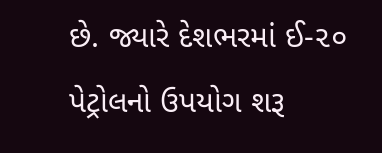છે. જ્યારે દેશભરમાં ઈ-૨૦ પેટ્રોલનો ઉપયોગ શરૂ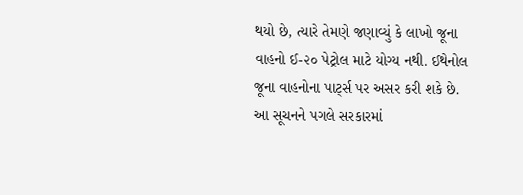થયો છે, ત્યારે તેમણે જણાવ્યું કે લાખો જૂના વાહનો ઈ-૨૦ પેટ્રોલ માટે યોગ્ય નથી. ઈથેનોલ જૂના વાહનોના પાર્ટ્સ પર અસર કરી શકે છે. આ સૂચનને પગલે સરકારમાં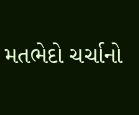મતભેદો ચર્ચાનો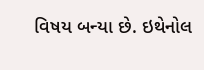વિષય બન્યા છે. ઇથેનોલ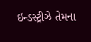ઇન્ડસ્ટ્રીઝે તેમના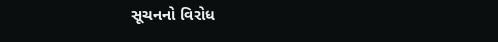સૂચનનો વિરોધ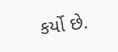કર્યો છે.